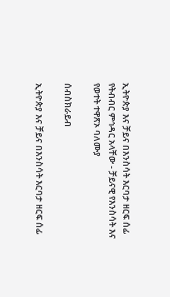ኢትዮጵያ እና ቻይና በእንስሳት እርባታ ዘርፍ ሰፊ የትብብር ምኅዳር አላቸው - ቻይናዊ የእንስሳት እና የወተት ተዋጽኦ ባለሙያ

ሰብስክራይብ

ኢትዮጵያ እና ቻይና በእንስሳት እርባታ ዘርፍ ሰፊ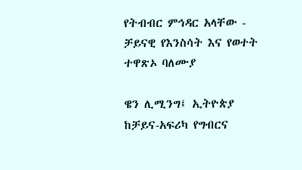የትብብር ምኅዳር አላቸው - ቻይናዊ የእንስሳት እና የወተት ተዋጽኦ ባለሙያ

ዌን ሊሚንግ፤ ኢትዮጵያ ከቻይና-አፍሪካ የግብርና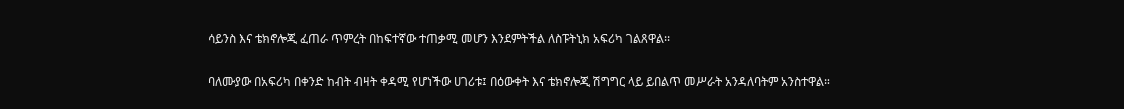ሳይንስ እና ቴክኖሎጂ ፈጠራ ጥምረት በከፍተኛው ተጠቃሚ መሆን እንደምትችል ለስፑትኒክ አፍሪካ ገልጸዋል፡፡

ባለሙያው በአፍሪካ በቀንድ ከብት ብዛት ቀዳሚ የሆነችው ሀገሪቱ፤ በዕውቀት እና ቴክኖሎጂ ሽግግር ላይ ይበልጥ መሥራት አንዳለባትም አንስተዋል።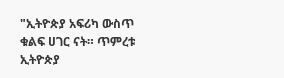"ኢትዮጵያ አፍሪካ ውስጥ ቁልፍ ሀገር ናት። ጥምረቱ ኢትዮጵያ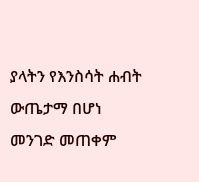ያላትን የእንስሳት ሐብት ውጤታማ በሆነ መንገድ መጠቀም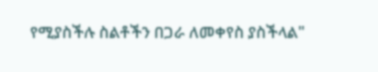የሚያስችሉ ስልቶችን በጋራ ለመቀየስ ያስችላል"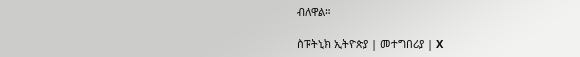ብለዋል።

ስፑትኒክ ኢትዮጵያ | መተግበሪያ | X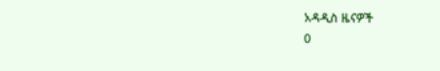አዳዲስ ዜናዎች
0